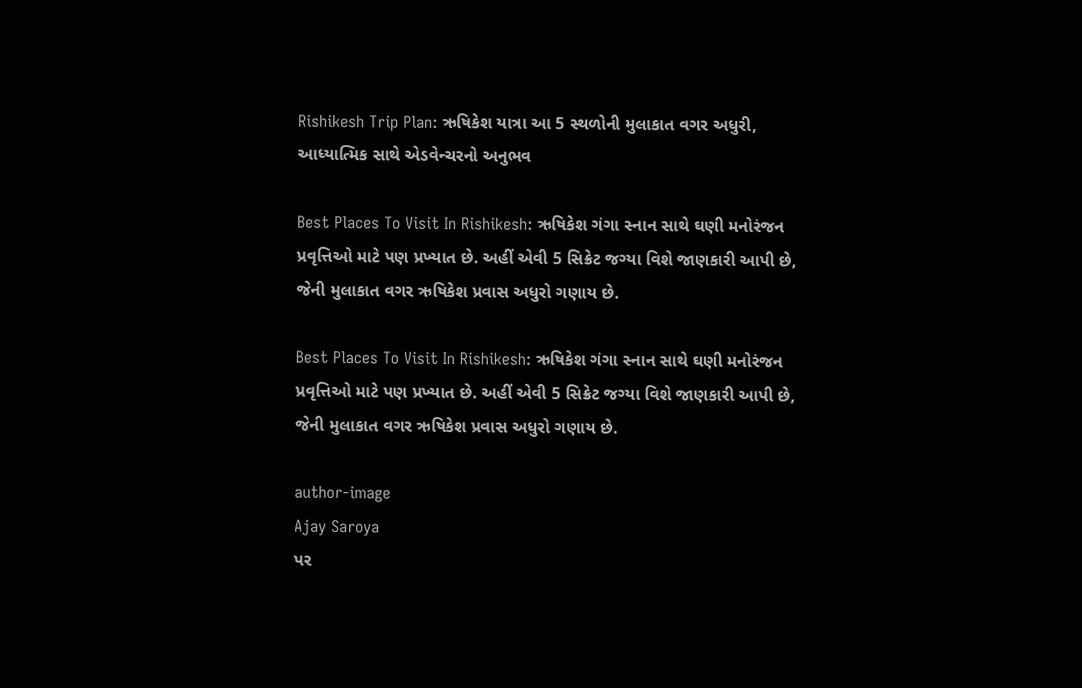Rishikesh Trip Plan: ઋષિકેશ યાત્રા આ 5 સ્થળોની મુલાકાત વગર અધુરી, આધ્યાત્મિક સાથે એડવેન્ચરનો અનુભવ

Best Places To Visit In Rishikesh: ઋષિકેશ ગંગા સ્નાન સાથે ઘણી મનોરંજન પ્રવૃત્તિઓ માટે પણ પ્રખ્યાત છે. અહીં એવી 5 સિક્રેટ જગ્યા વિશે જાણકારી આપી છે, જેની મુલાકાત વગર ઋષિકેશ પ્રવાસ અધુરો ગણાય છે.

Best Places To Visit In Rishikesh: ઋષિકેશ ગંગા સ્નાન સાથે ઘણી મનોરંજન પ્રવૃત્તિઓ માટે પણ પ્રખ્યાત છે. અહીં એવી 5 સિક્રેટ જગ્યા વિશે જાણકારી આપી છે, જેની મુલાકાત વગર ઋષિકેશ પ્રવાસ અધુરો ગણાય છે.

author-image
Ajay Saroya
પર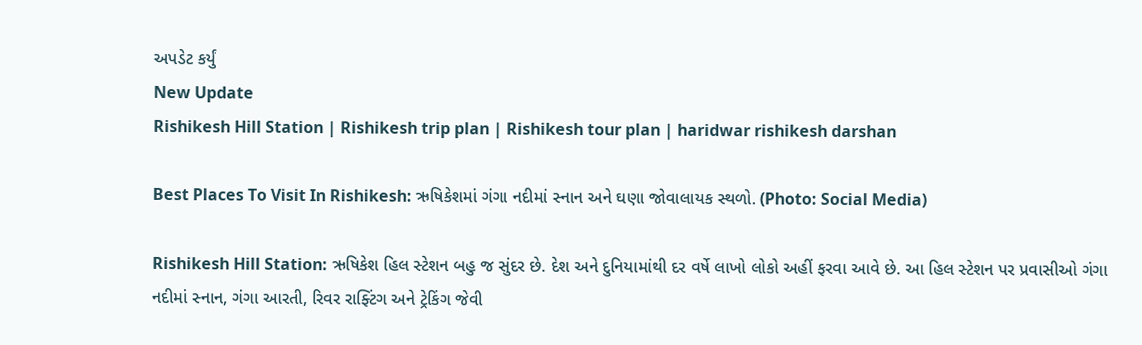અપડેટ કર્યું
New Update
Rishikesh Hill Station | Rishikesh trip plan | Rishikesh tour plan | haridwar rishikesh darshan

Best Places To Visit In Rishikesh: ઋષિકેશમાં ગંગા નદીમાં સ્નાન અને ઘણા જોવાલાયક સ્થળો. (Photo: Social Media)

Rishikesh Hill Station: ઋષિકેશ હિલ સ્ટેશન બહુ જ સુંદર છે. દેશ અને દુનિયામાંથી દર વર્ષે લાખો લોકો અહીં ફરવા આવે છે. આ હિલ સ્ટેશન પર પ્રવાસીઓ ગંગા નદીમાં સ્નાન, ગંગા આરતી, રિવર રાફ્ટિંગ અને ટ્રેકિંગ જેવી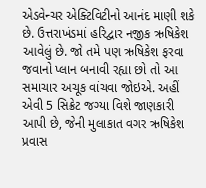એડવેન્ચર એક્ટિવિટીનો આનંદ માણી શકે છે. ઉત્તરાખંડમાં હરિદ્વાર નજીક ઋષિકેશ આવેલું છે. જો તમે પણ ઋષિકેશ ફરવા જવાનો પ્લાન બનાવી રહ્યા છો તો આ સમાચાર અચૂક વાંચવા જોઇએ. અહીં એવી 5 સિક્રેટ જગ્યા વિશે જાણકારી આપી છે, જેની મુલાકાત વગર ઋષિકેશ પ્રવાસ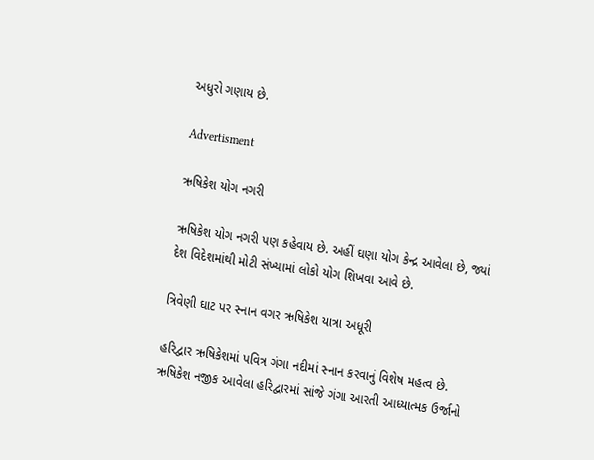અધુરો ગણાય છે.

Advertisment

ઋષિકેશ યોગ નગરી

ઋષિકેશ યોગ નગરી પણ કહેવાય છે. અહીં ઘણા યોગ કેન્દ્ર આવેલા છે, જ્યાં દેશ વિદેશમાંથી મોટી સંખ્યામાં લોકો યોગ શિખવા આવે છે.

ત્રિવેણી ઘાટ પર સ્નાન વગર ઋષિકેશ યાત્રા અધૂરી

હરિદ્વાર ઋષિકેશમાં પવિત્ર ગંગા નદીમાં સ્નાન કરવાનું વિશેષ મહત્વ છે. ઋષિકેશ નજીક આવેલા હરિદ્વારમાં સાંજે ગંગા આરતી આધ્યાત્મક ઉર્જાનો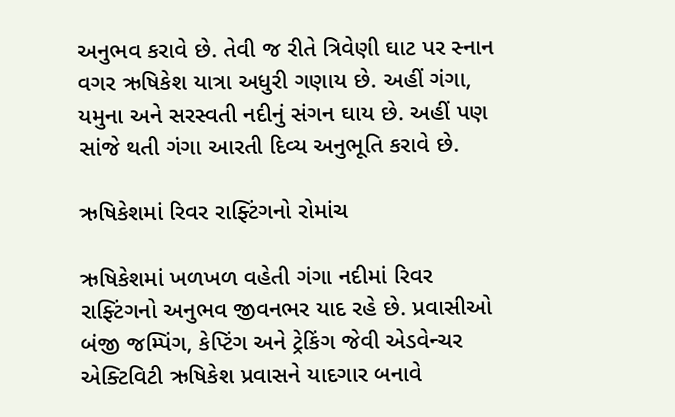અનુભવ કરાવે છે. તેવી જ રીતે ત્રિવેણી ઘાટ પર સ્નાન વગર ઋષિકેશ યાત્રા અધુરી ગણાય છે. અહીં ગંગા, યમુના અને સરસ્વતી નદીનું સંગન ઘાય છે. અહીં પણ સાંજે થતી ગંગા આરતી દિવ્ય અનુભૂતિ કરાવે છે.

ઋષિકેશમાં રિવર રાફ્ટિંગનો રોમાંચ

ઋષિકેશમાં ખળખળ વહેતી ગંગા નદીમાં રિવર રાફ્ટિંગનો અનુભવ જીવનભર યાદ રહે છે. પ્રવાસીઓ બંજી જમ્પિંગ, કેપ્ટિંગ અને ટ્રેકિંગ જેવી એડવેન્ચર એક્ટિવિટી ઋષિકેશ પ્રવાસને યાદગાર બનાવે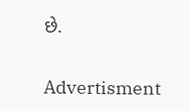છે.

Advertisment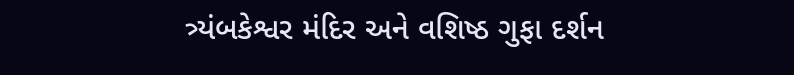ત્ર્યંબકેશ્વર મંદિર અને વશિષ્ઠ ગુફા દર્શન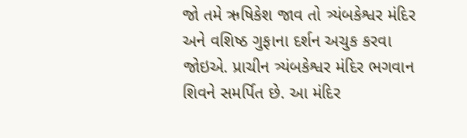જો તમે ઋષિકેશ જાવ તો ત્ર્યંબકેશ્વર મંદિર અને વશિષ્ઠ ગુફાના દર્શન અચુક કરવા જોઇએ. પ્રાચીન ત્ર્યંબકેશ્વર મંદિર ભગવાન શિવને સમર્પિત છે. આ મંદિર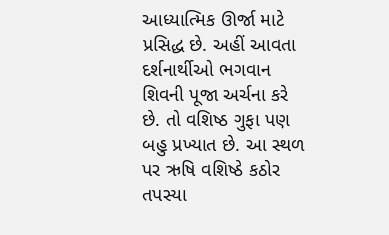આધ્યાત્મિક ઊર્જા માટે પ્રસિદ્ધ છે. અહીં આવતા દર્શનાર્થીઓ ભગવાન શિવની પૂજા અર્ચના કરે છે. તો વશિષ્ઠ ગુફા પણ બહુ પ્રખ્યાત છે. આ સ્થળ પર ઋષિ વશિષ્ઠે કઠોર તપસ્યા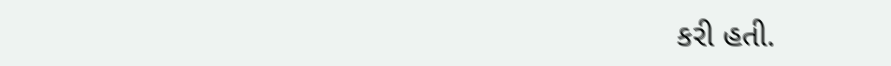કરી હતી.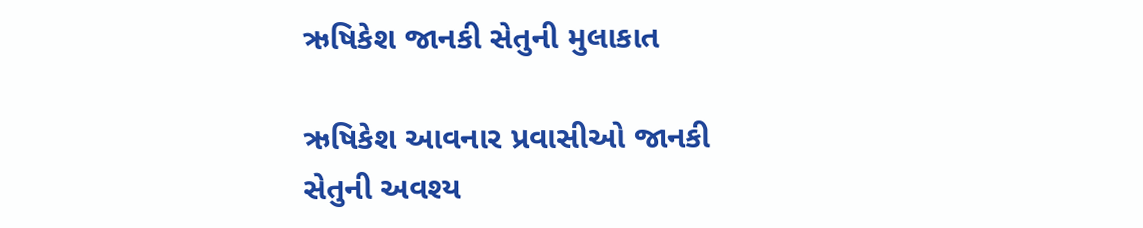ઋષિકેશ જાનકી સેતુની મુલાકાત

ઋષિકેશ આવનાર પ્રવાસીઓ જાનકી સેતુની અવશ્ય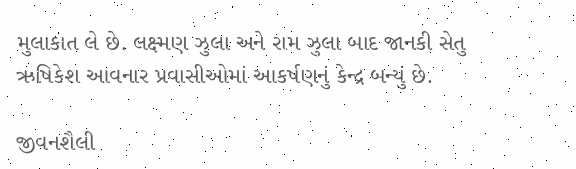મુલાકાત લે છે. લક્ષ્મણ ઝુલા અને રામ ઝુલા બાદ જાનકી સેતુ ઋષિકેશ આવનાર પ્રવાસીઓમાં આકર્ષણનું કેન્દ્ર બન્યું છે.

જીવનશૈલી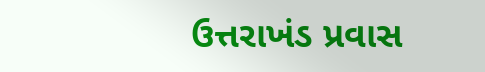ઉત્તરાખંડ પ્રવાસ